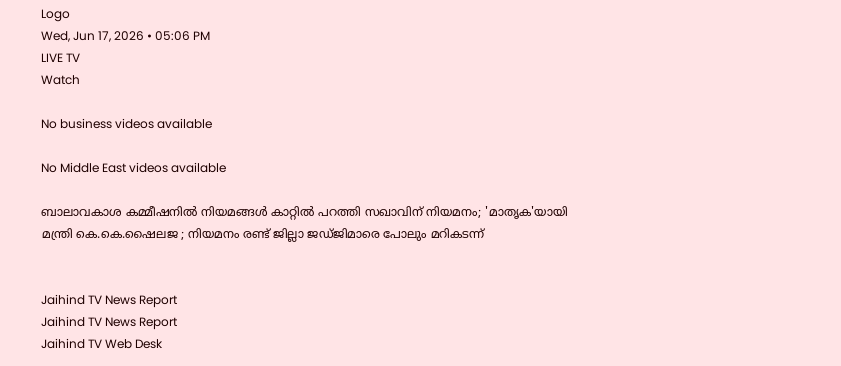Logo
Wed, Jun 17, 2026 • 05:06 PM
LIVE TV
Watch

No business videos available

No Middle East videos available

ബാലാവകാശ കമ്മീഷനില്‍ നിയമങ്ങള്‍ കാറ്റില്‍ പറത്തി സഖാവിന് നിയമനം; 'മാതൃക'യായി മന്ത്രി കെ.കെ.ഷൈലജ ; നിയമനം രണ്ട് ജില്ലാ ജഡ്ജിമാരെ പോലും മറികടന്ന്


Jaihind TV News Report
Jaihind TV News Report
Jaihind TV Web Desk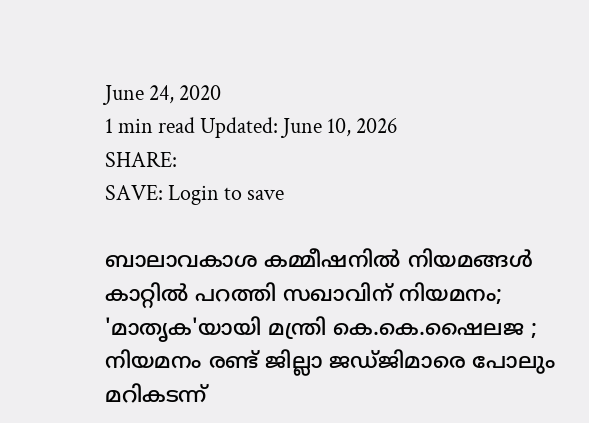June 24, 2020
1 min read Updated: June 10, 2026
SHARE:
SAVE: Login to save

ബാലാവകാശ കമ്മീഷനില്‍ നിയമങ്ങള്‍ കാറ്റില്‍ പറത്തി സഖാവിന് നിയമനം; 'മാതൃക'യായി മന്ത്രി കെ.കെ.ഷൈലജ ; നിയമനം രണ്ട് ജില്ലാ ജഡ്ജിമാരെ പോലും മറികടന്ന്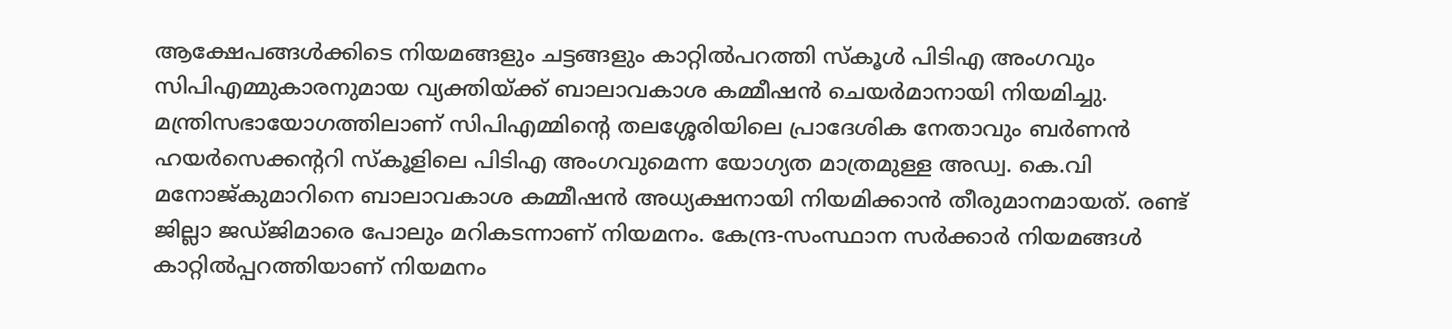ആക്ഷേപങ്ങൾക്കിടെ നിയമങ്ങളും ചട്ടങ്ങളും കാറ്റില്‍പറത്തി സ്‌കൂള്‍ പിടിഎ അംഗവും സിപിഎമ്മുകാരനുമായ വ്യക്തിയ്ക്ക് ബാലാവകാശ കമ്മീഷൻ ചെയർമാനായി നിയമിച്ചു. മന്ത്രിസഭായോഗത്തിലാണ് സിപിഎമ്മിന്‍റെ തലശ്ശേരിയിലെ പ്രാദേശിക നേതാവും ബര്‍ണന്‍ ഹയര്‍സെക്കന്‍ററി സ്‌കൂളിലെ പിടിഎ അംഗവുമെന്ന യോഗ്യത മാത്രമുള്ള അഡ്വ. കെ.വി മനോജ്കുമാറിനെ ബാലാവകാശ കമ്മീഷന്‍ അധ്യക്ഷനായി നിയമിക്കാൻ തീരുമാനമായത്. രണ്ട് ജില്ലാ ജഡ്ജിമാരെ പോലും മറികടന്നാണ് നിയമനം. കേന്ദ്ര-സംസ്ഥാന സർക്കാർ നിയമങ്ങൾ കാറ്റിൽപ്പറത്തിയാണ് നിയമനം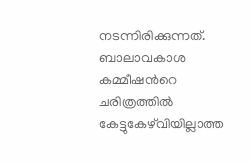നടന്നിരിക്കുന്നത്. ബാലാവകാശ കമ്മീഷന്‍റെ ചരിത്രത്തില്‍ കേട്ടുകേഴ്‌വിയില്ലാത്ത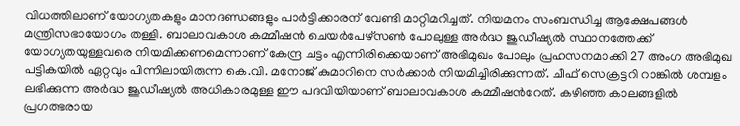വിധത്തിലാണ് യോഗ്യതകളും മാനദണ്ഡങ്ങളും പാർട്ടിക്കാരന് വേണ്ടി മാറ്റിമറിച്ചത്. നിയമനം സംബന്ധിച്ച ആക്ഷേപങ്ങള്‍ മന്ത്രിസഭായോഗം തള്ളി. ബാലാവകാശ കമ്മീഷന്‍ ചെയര്‍പേഴ്‌സണ്‍ പോലുള്ള അര്‍ദ്ധ ജുഡീഷ്യല്‍ സ്ഥാനത്തേക്ക് യോഗ്യതയുള്ളവരെ നിയമിക്കണമെന്നാണ് കേന്ദ്ര ചട്ടം എന്നിരിക്കെയാണ് അഭിമുഖം പോലും പ്രഹസനമാക്കി 27 അംഗ അഭിമുഖ പട്ടികയില്‍ ഏറ്റവും പിന്നിലായിരുന്ന കെ.വി. മനോജ് കുമാറിനെ സര്‍ക്കാര്‍ നിയമിച്ചിരിക്കുന്നത്. ചീഫ് സെക്രട്ടറി റാങ്കില്‍ ശമ്പളം ലഭിക്കുന്ന അര്‍ദ്ധ ജൂഡീഷ്യല്‍ അധികാരമുള്ള ഈ പദവിയിയാണ് ബാലാവകാശ കമ്മീഷന്‍റേത്. കഴിഞ്ഞ കാലങ്ങളില്‍ പ്രഗത്ഭരായ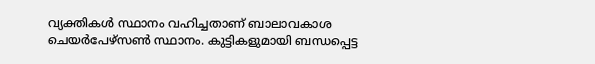വ്യക്തികള്‍ സ്ഥാനം വഹിച്ചതാണ് ബാലാവകാശ ചെയര്‍പേഴ്‌സണ്‍ സ്ഥാനം. കുട്ടികളുമായി ബന്ധപ്പെട്ട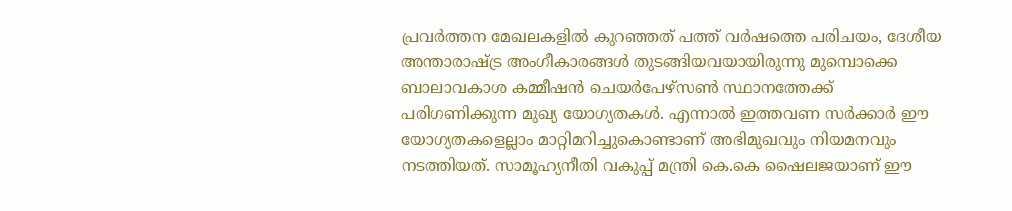പ്രവര്‍ത്തന മേഖലകളില്‍ കുറഞ്ഞത് പത്ത് വര്‍ഷത്തെ പരിചയം, ദേശീയ അന്താരാഷ്ട്ര അംഗീകാരങ്ങള്‍ തുടങ്ങിയവയായിരുന്നു മുമ്പൊക്കെ ബാലാവകാശ കമ്മീഷന്‍ ചെയര്‍പേഴ്‌സണ്‍ സ്ഥാനത്തേക്ക് പരിഗണിക്കുന്ന മുഖ്യ യോഗ്യതകള്‍. എന്നാല്‍ ഇത്തവണ സര്‍ക്കാര്‍ ഈ യോഗ്യതകളെല്ലാം മാറ്റിമറിച്ചുകൊണ്ടാണ് അഭിമുഖവും നിയമനവും നടത്തിയത്. സാമൂഹ്യനീതി വകുപ്പ് മന്ത്രി കെ.കെ ഷൈലജയാണ് ഈ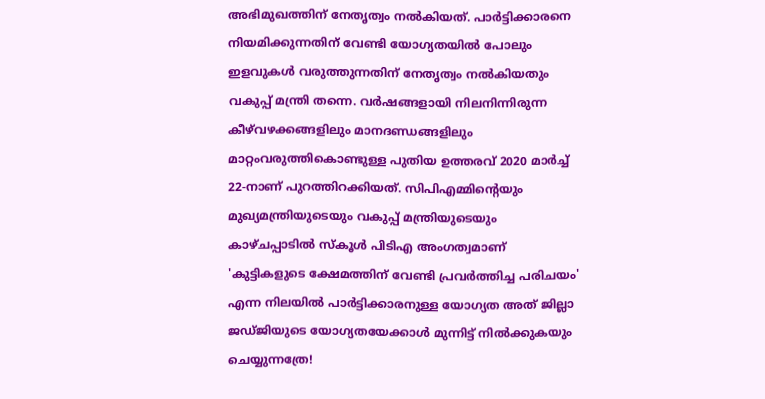അഭിമുഖത്തിന് നേതൃത്വം നല്‍കിയത്. പാര്‍ട്ടിക്കാരനെ നിയമിക്കുന്നതിന് വേണ്ടി യോഗ്യതയില്‍ പോലും ഇളവുകള്‍ വരുത്തുന്നതിന് നേതൃത്വം നല്‍കിയതും വകുപ്പ് മന്ത്രി തന്നെ. വര്‍ഷങ്ങളായി നിലനിന്നിരുന്ന കീഴ്‌വഴക്കങ്ങളിലും മാനദണ്ഡങ്ങളിലും മാറ്റംവരുത്തികൊണ്ടുള്ള പുതിയ ഉത്തരവ് 2020 മാര്‍ച്ച് 22-നാണ് പുറത്തിറക്കിയത്. സിപിഎമ്മിന്‍റെയും മുഖ്യമന്ത്രിയുടെയും വകുപ്പ് മന്ത്രിയുടെയും കാഴ്ചപ്പാടില്‍ സ്‌കൂള്‍ പിടിഎ അംഗത്വമാണ് 'കുട്ടികളുടെ ക്ഷേമത്തിന് വേണ്ടി പ്രവര്‍ത്തിച്ച പരിചയം' എന്ന നിലയില്‍ പാർട്ടിക്കാരനുള്ള യോഗ്യത അത് ജില്ലാ ജഡ്ജിയുടെ യോഗ്യതയേക്കാള്‍ മുന്നിട്ട് നില്‍ക്കുകയും ചെയ്യുന്നത്രേ!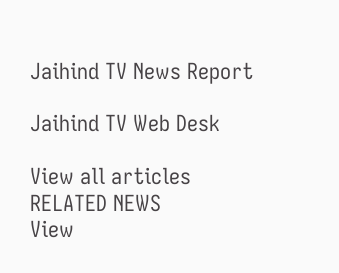Jaihind TV News Report

Jaihind TV Web Desk

View all articles
RELATED NEWS
View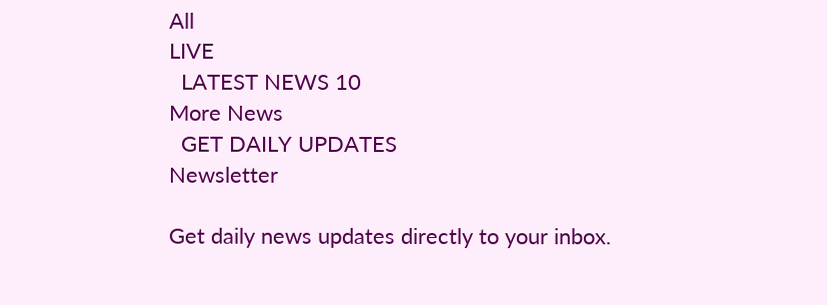All
LIVE
  LATEST NEWS 10
More News
  GET DAILY UPDATES
Newsletter

Get daily news updates directly to your inbox.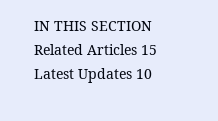IN THIS SECTION
Related Articles 15
Latest Updates 10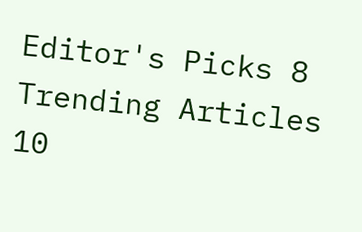Editor's Picks 8
Trending Articles 10